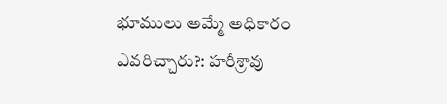భూములు అమ్మే అధికారం ఎవరిచ్చారు?: హరీశ్రావు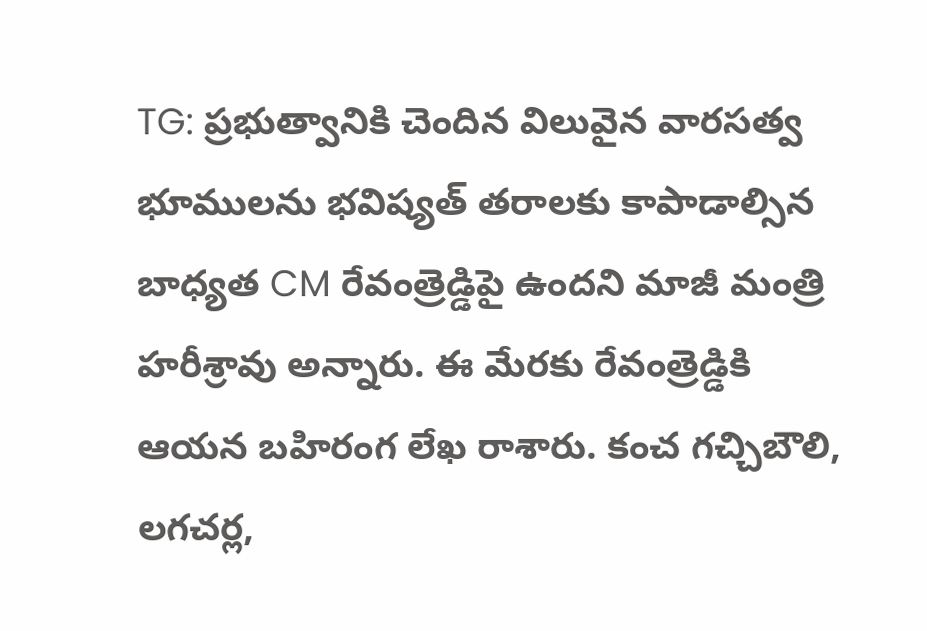TG: ప్రభుత్వానికి చెందిన విలువైన వారసత్వ భూములను భవిష్యత్ తరాలకు కాపాడాల్సిన బాధ్యత CM రేవంత్రెడ్డిపై ఉందని మాజీ మంత్రి హరీశ్రావు అన్నారు. ఈ మేరకు రేవంత్రెడ్డికి ఆయన బహిరంగ లేఖ రాశారు. కంచ గచ్చిబౌలి, లగచర్ల,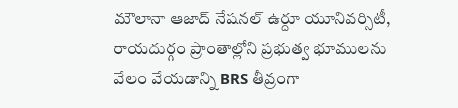మౌలానా ఆజాద్ నేషనల్ ఉర్దూ యూనివర్సిటీ, రాయదుర్గం ప్రాంతాల్లోని ప్రభుత్వ భూములను వేలం వేయడాన్ని BRS తీవ్రంగా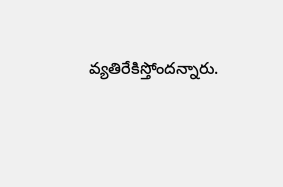వ్యతిరేకిస్తోందన్నారు.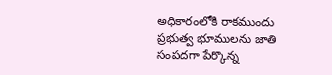అధికారంలోకి రాకముందు ప్రభుత్వ భూములను జాతి సంపదగా పేర్కొన్న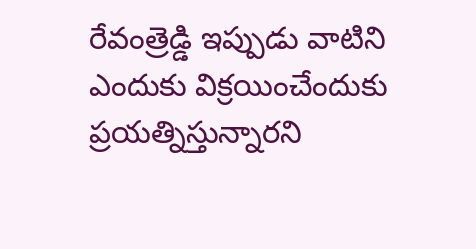రేవంత్రెడ్డి ఇప్పుడు వాటిని ఎందుకు విక్రయించేందుకు ప్రయత్నిస్తున్నారని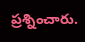ప్రశ్నించారు.